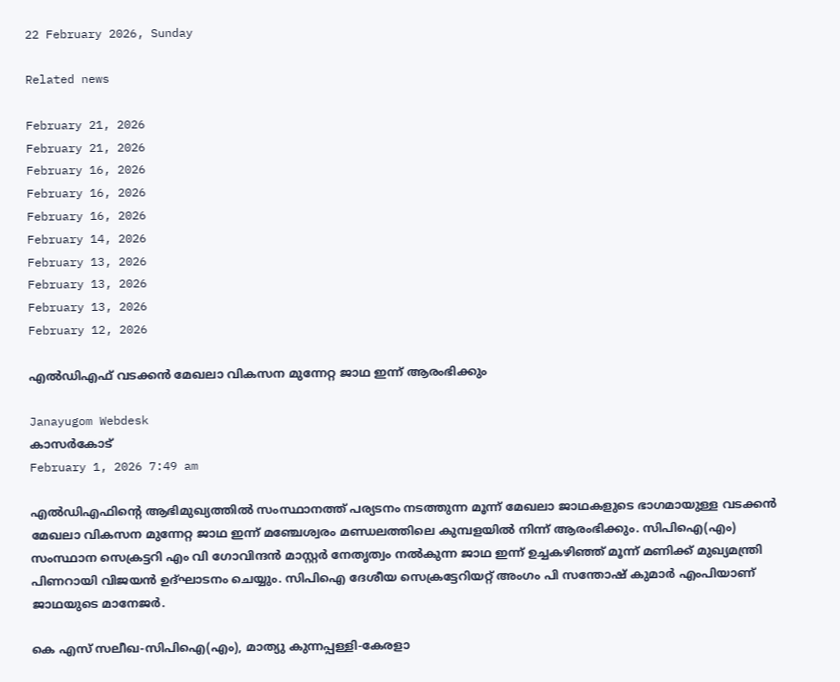22 February 2026, Sunday

Related news

February 21, 2026
February 21, 2026
February 16, 2026
February 16, 2026
February 16, 2026
February 14, 2026
February 13, 2026
February 13, 2026
February 13, 2026
February 12, 2026

എൽഡിഎഫ് വടക്കൻ മേഖലാ വികസന മുന്നേറ്റ ജാഥ ഇന്ന് ആരംഭിക്കും

Janayugom Webdesk
കാസർകോട്
February 1, 2026 7:49 am

എൽഡിഎഫിന്റെ ആഭിമുഖ്യത്തിൽ സംസ്ഥാനത്ത് പര്യടനം നടത്തുന്ന മൂന്ന് മേഖലാ ജാഥകളുടെ ഭാഗമായുള്ള വടക്കൻ മേഖലാ വികസന മുന്നേറ്റ ജാഥ ഇന്ന് മഞ്ചേശ്വരം മണ്ഡലത്തിലെ കുമ്പളയിൽ നിന്ന് ആരംഭിക്കും. സിപിഐ(എം) സംസ്ഥാന സെക്രട്ടറി എം വി ഗോവിന്ദൻ മാസ്റ്റർ നേതൃത്വം നൽകുന്ന ജാഥ ഇന്ന് ഉച്ചകഴിഞ്ഞ് മൂന്ന് മണിക്ക് മുഖ്യമന്ത്രി പിണറായി വിജയൻ ഉദ്ഘാടനം ചെയ്യും. സിപിഐ ദേശീയ സെക്രട്ടേറിയറ്റ് അംഗം പി സന്തോഷ് കുമാർ എംപിയാണ് ജാഥയുടെ മാനേജർ.

കെ എസ് സലീഖ‑സിപിഐ(എം), മാത്യു കുന്നപ്പള്ളി-കേരളാ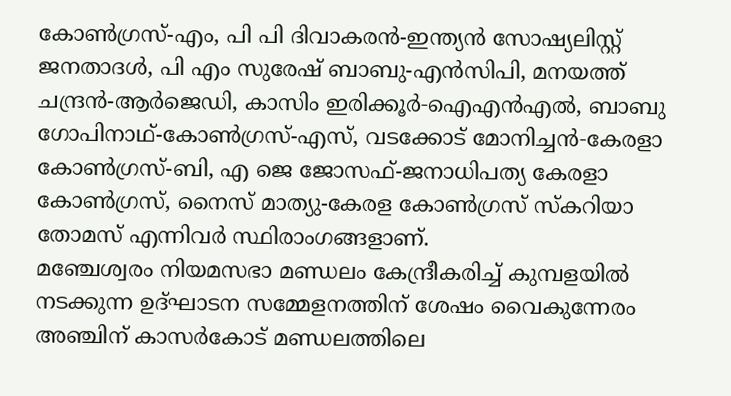കോൺഗ്രസ്-എം, പി പി ദിവാകരൻ-ഇന്ത്യൻ സോഷ്യലിസ്റ്റ് ജനതാദൾ, പി എം സുരേഷ് ബാബു-എൻസിപി, മനയത്ത് ചന്ദ്രൻ-ആർജെഡി, കാസിം ഇരിക്കൂർ‑ഐഎൻഎൽ, ബാബു ഗോപിനാഥ്-കോൺഗ്രസ്-എസ്, വടക്കോട് മോനിച്ചൻ‑കേരളാ കോൺഗ്രസ്-ബി, എ ജെ ജോസഫ്-ജനാധിപത്യ കേരളാ കോൺഗ്രസ്, നൈസ് മാത്യു-കേരള കോൺഗ്രസ് സ്കറിയാ തോമസ് എന്നിവർ സ്ഥിരാംഗങ്ങളാണ്.
മഞ്ചേശ്വരം നിയമസഭാ മണ്ഡലം കേന്ദ്രീകരിച്ച് കുമ്പളയിൽ നടക്കുന്ന ഉദ്ഘാടന സമ്മേളനത്തിന് ശേഷം വൈകുന്നേരം അഞ്ചിന് കാസർകോട് മണ്ഡലത്തിലെ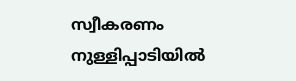സ്വീകരണം നുള്ളിപ്പാടിയിൽ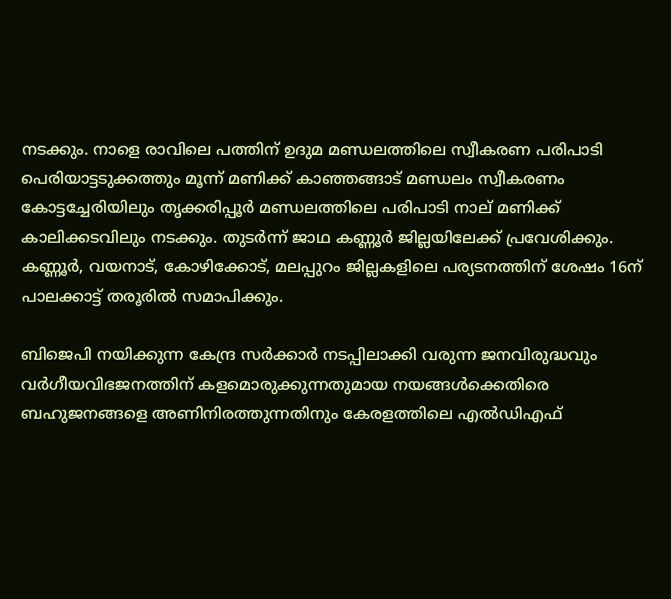നടക്കും. നാളെ രാവിലെ പത്തിന് ഉദുമ മണ്ഡലത്തിലെ സ്വീകരണ പരിപാടി പെരിയാട്ടടുക്കത്തും മൂന്ന് മണിക്ക് കാഞ്ഞങ്ങാട് മണ്ഡലം സ്വീകരണം കോട്ടച്ചേരിയിലും തൃക്കരിപ്പൂർ മണ്ഡലത്തിലെ പരിപാടി നാല് മണിക്ക് കാലിക്കടവിലും നടക്കും. തുടർന്ന് ജാഥ കണ്ണൂർ ജില്ലയിലേക്ക് പ്രവേശിക്കും. കണ്ണൂർ, വയനാട്, കോഴിക്കോട്, മലപ്പുറം ജില്ലകളിലെ പര്യടനത്തിന് ശേഷം 16ന് പാലക്കാട്ട് തരൂരിൽ സമാപിക്കും.

ബിജെപി നയിക്കുന്ന കേന്ദ്ര സർക്കാർ നടപ്പിലാക്കി വരുന്ന ജനവിരുദ്ധവും വർഗീയവിഭജനത്തിന് കളമൊരുക്കുന്നതുമായ നയങ്ങൾക്കെതിരെ ബഹുജനങ്ങളെ അണിനിരത്തുന്നതിനും കേരളത്തിലെ എൽഡിഎഫ്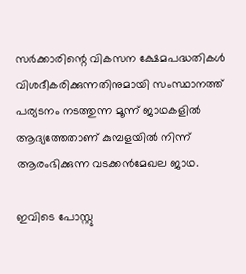സര്‍ക്കാരിന്റെ വികസന ക്ഷേമപദ്ധതികൾ വിശദീകരിക്കുന്നതിനുമായി സംസ്ഥാനത്ത് പര്യടനം നടത്തുന്ന മൂന്ന് ജാഥകളില്‍ ആദ്യത്തേതാണ് കുമ്പളയിൽ നിന്ന് ആരംഭിക്കുന്ന വടക്കൻമേഖല ജാഥ.

ഇവിടെ പോസ്റ്റു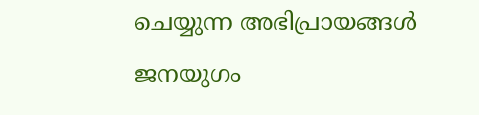ചെയ്യുന്ന അഭിപ്രായങ്ങള്‍ ജനയുഗം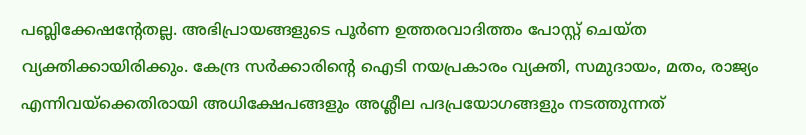പബ്ലിക്കേഷന്റേതല്ല. അഭിപ്രായങ്ങളുടെ പൂര്‍ണ ഉത്തരവാദിത്തം പോസ്റ്റ് ചെയ്ത വ്യക്തിക്കായിരിക്കും. കേന്ദ്ര സര്‍ക്കാരിന്റെ ഐടി നയപ്രകാരം വ്യക്തി, സമുദായം, മതം, രാജ്യം എന്നിവയ്‌ക്കെതിരായി അധിക്ഷേപങ്ങളും അശ്ലീല പദപ്രയോഗങ്ങളും നടത്തുന്നത്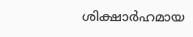ശിക്ഷാര്‍ഹമായ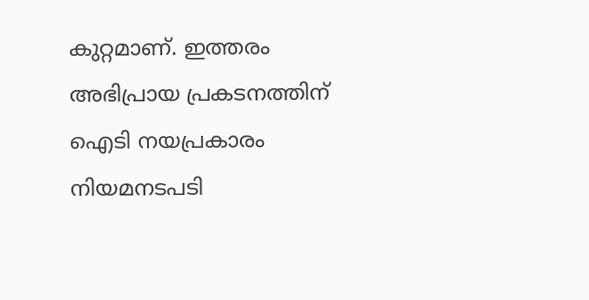കുറ്റമാണ്. ഇത്തരം അഭിപ്രായ പ്രകടനത്തിന് ഐടി നയപ്രകാരം നിയമനടപടി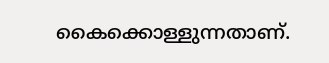കൈക്കൊള്ളുന്നതാണ്.